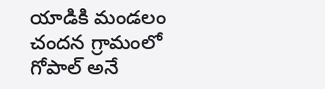యాడికి మండలం చందన గ్రామంలో గోపాల్ అనే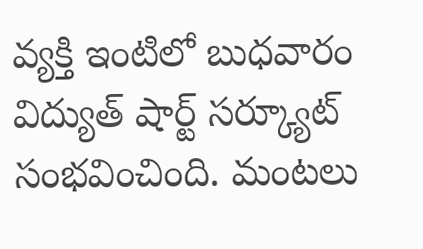వ్యక్తి ఇంటిలో బుధవారం విద్యుత్ షార్ట్ సర్క్యూట్ సంభవించింది. మంటలు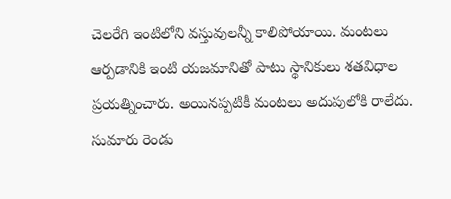చెలరేగి ఇంటిలోని వస్తువులన్నీ కాలిపోయాయి. మంటలు ఆర్పడానికి ఇంటి యజమానితో పాటు స్థానికులు శతవిధాల ప్రయత్నించారు. అయినప్పటికీ మంటలు అదుపులోకి రాలేదు. సుమారు రెండు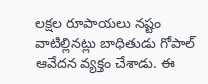లక్షల రూపాయలు నష్టం వాటిల్లినట్లు బాధితుడు గోపాల్ ఆవేదన వ్యక్తం చేశాడు. ఈ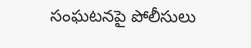సంఘటనపై పోలీసులు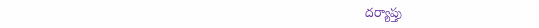దర్యాప్తు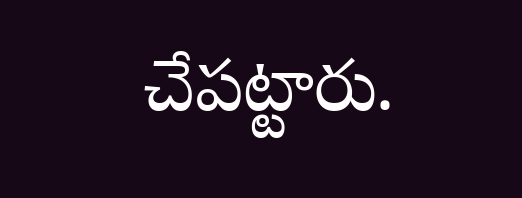చేపట్టారు.